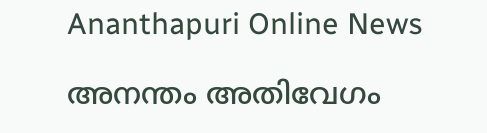Ananthapuri Online News

അനന്തം അതിവേഗം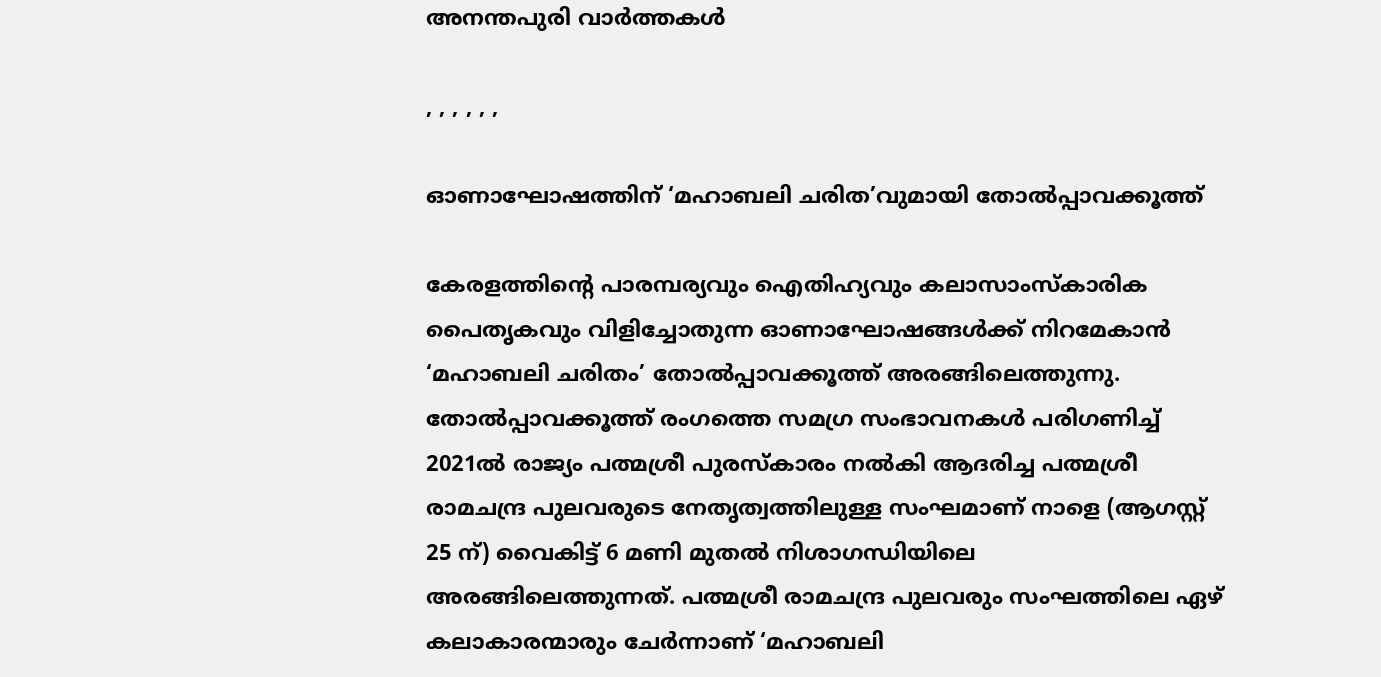അനന്തപുരി വാര്‍ത്തകള്‍

, , , , , ,

ഓണാഘോഷത്തിന് ‘മഹാബലി ചരിത’വുമായി തോൽപ്പാവക്കൂത്ത്

കേരളത്തിന്റെ പാരമ്പര്യവും ഐതിഹ്യവും കലാസാംസ്കാരിക പൈതൃകവും വിളിച്ചോതുന്ന ഓണാഘോഷങ്ങൾക്ക് നിറമേകാൻ ‘മഹാബലി ചരിതം’ തോൽപ്പാവക്കൂത്ത് അരങ്ങിലെത്തുന്നു. തോൽപ്പാവക്കൂത്ത് രംഗത്തെ സമഗ്ര സംഭാവനകൾ പരിഗണിച്ച് 2021ൽ രാജ്യം പത്മശ്രീ പുരസ്കാരം നൽകി ആദരിച്ച പത്മശ്രീ രാമചന്ദ്ര പുലവരുടെ നേതൃത്വത്തിലുള്ള സംഘമാണ് നാളെ (ആഗസ്റ്റ് 25 ന്) വൈകിട്ട് 6 മണി മുതൽ നിശാഗന്ധിയിലെ അരങ്ങിലെത്തുന്നത്. പത്മശ്രീ രാമചന്ദ്ര പുലവരും സംഘത്തിലെ ഏഴ് കലാകാരന്മാരും ചേർന്നാണ് ‘മഹാബലി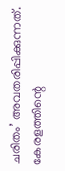ചരിതം’ അവതരിപ്പിക്കുന്നത്. കേരളത്തിന്റെ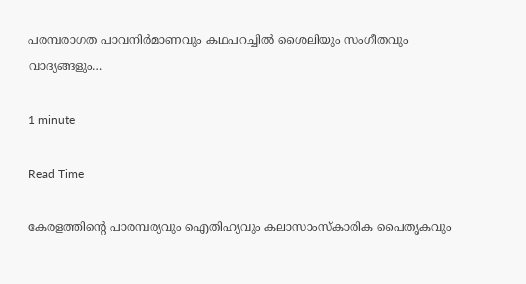പരമ്പരാഗത പാവനിർമാണവും കഥപറച്ചിൽ ശൈലിയും സംഗീതവും വാദ്യങ്ങളും…

1 minute

Read Time

കേരളത്തിന്റെ പാരമ്പര്യവും ഐതിഹ്യവും കലാസാംസ്കാരിക പൈതൃകവും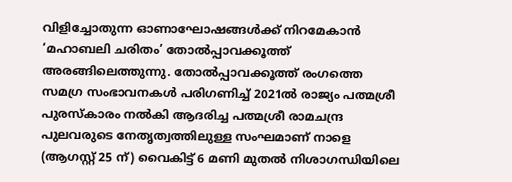വിളിച്ചോതുന്ന ഓണാഘോഷങ്ങൾക്ക് നിറമേകാൻ ‘മഹാബലി ചരിതം’ തോൽപ്പാവക്കൂത്ത് അരങ്ങിലെത്തുന്നു. തോൽപ്പാവക്കൂത്ത് രംഗത്തെ സമഗ്ര സംഭാവനകൾ പരിഗണിച്ച് 2021ൽ രാജ്യം പത്മശ്രീ പുരസ്കാരം നൽകി ആദരിച്ച പത്മശ്രീ രാമചന്ദ്ര പുലവരുടെ നേതൃത്വത്തിലുള്ള സംഘമാണ് നാളെ (ആഗസ്റ്റ് 25 ന്) വൈകിട്ട് 6 മണി മുതൽ നിശാഗന്ധിയിലെ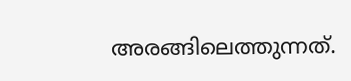അരങ്ങിലെത്തുന്നത്.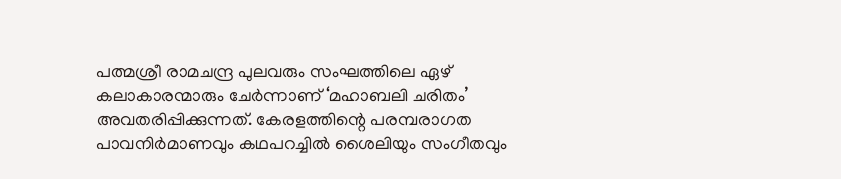പത്മശ്രീ രാമചന്ദ്ര പുലവരും സംഘത്തിലെ ഏഴ് കലാകാരന്മാരും ചേർന്നാണ് ‘മഹാബലി ചരിതം’ അവതരിപ്പിക്കുന്നത്. കേരളത്തിന്റെ പരമ്പരാഗത പാവനിർമാണവും കഥപറച്ചിൽ ശൈലിയും സംഗീതവും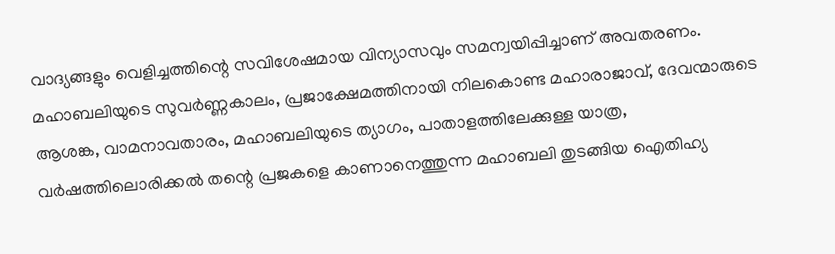വാദ്യങ്ങളും വെളിച്ചത്തിന്റെ സവിശേഷമായ വിന്യാസവും സമന്വയിപ്പിച്ചാണ് അവതരണം. മഹാബലിയുടെ സുവർണ്ണകാലം, പ്രജാക്ഷേമത്തിനായി നിലകൊണ്ട മഹാരാജാവ്, ദേവന്മാരുടെ ആശങ്ക, വാമനാവതാരം, മഹാബലിയുടെ ത്യാഗം, പാതാളത്തിലേക്കുള്ള യാത്ര, വർഷത്തിലൊരിക്കൽ തന്റെ പ്രജകളെ കാണാനെത്തുന്ന മഹാബലി തുടങ്ങിയ ഐതിഹ്യ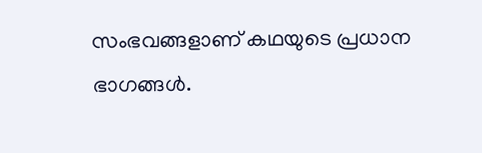സംഭവങ്ങളാണ് കഥയുടെ പ്രധാന ഭാഗങ്ങൾ.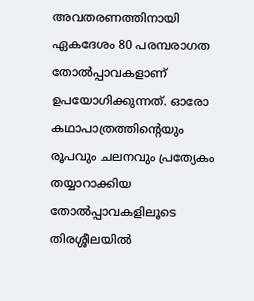അവതരണത്തിനായി ഏകദേശം 80 പരമ്പരാഗത തോൽപ്പാവകളാണ് ഉപയോഗിക്കുന്നത്. ഓരോ കഥാപാത്രത്തിന്റെയും രൂപവും ചലനവും പ്രത്യേകം തയ്യാറാക്കിയ തോൽപ്പാവകളിലൂടെ തിരശ്ശീലയിൽ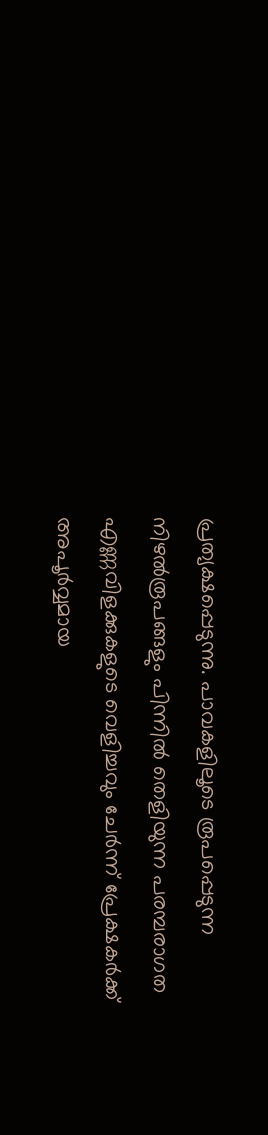പ്രത്യക്ഷപ്പെടുന്നു. പാവകളിലൂടെ രൂപപ്പെടുന്ന നിഴൽരൂപങ്ങളും പിന്നിൽ തെളിയുന്ന പരമ്പരാഗത എണ്ണവിളക്കുകളുടെ വെളിച്ചവും ചേർന്ന് പ്രേക്ഷകർക്ക് അപൂർവ്വമായ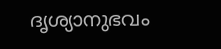ദൃശ്യാനുഭവം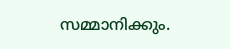സമ്മാനിക്കും.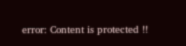error: Content is protected !!